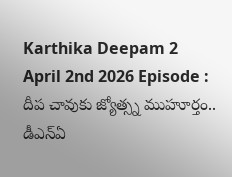Karthika Deepam 2 April 2nd 2026 Episode : దీప చావుకు జ్యోత్స్న ముహూర్తం.. డీఎన్ఏ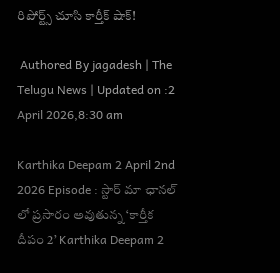రిపోర్ట్స్ చూసి కార్తీక్ షాక్!

 Authored By jagadesh | The Telugu News | Updated on :2 April 2026,8:30 am

Karthika Deepam 2 April 2nd 2026 Episode : స్టార్ మా ఛానల్ లో ప్రసారం అవుతున్న ‘కార్తీక దీపం 2’ Karthika Deepam 2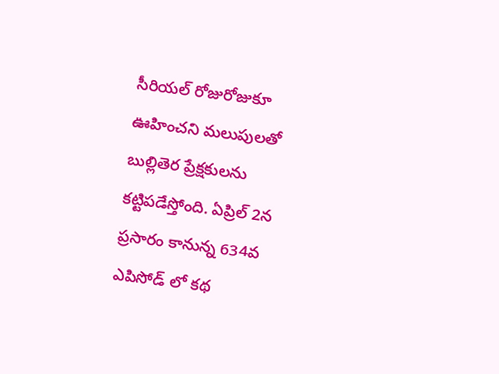సీరియల్ రోజురోజుకూ ఊహించని మలుపులతో బుల్లితెర ప్రేక్షకులను కట్టిపడేస్తోంది. ఏప్రిల్ 2న ప్రసారం కానున్న 634వ ఎపిసోడ్ లో కథ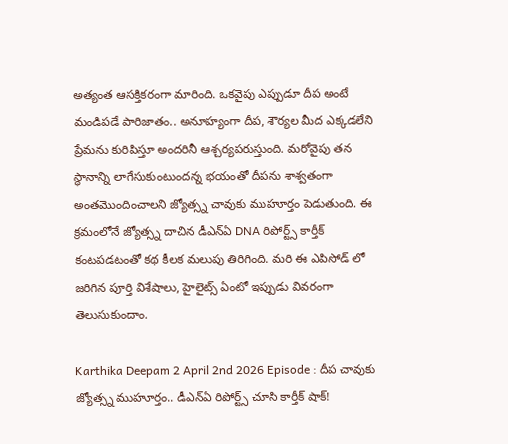అత్యంత ఆసక్తికరంగా మారింది. ఒకవైపు ఎప్పుడూ దీప అంటే మండిపడే పారిజాతం.. అనూహ్యంగా దీప, శౌర్యల మీద ఎక్కడలేని ప్రేమను కురిపిస్తూ అందరినీ ఆశ్చర్యపరుస్తుంది. మరోవైపు తన స్థానాన్ని లాగేసుకుంటుందన్న భయంతో దీపను శాశ్వతంగా అంతమొందించాలని జ్యోత్స్న చావుకు ముహూర్తం పెడుతుంది. ఈ క్రమంలోనే జ్యోత్స్న దాచిన డీఎన్ఏ DNA రిపోర్ట్స్ కార్తీక్ కంటపడటంతో కథ కీలక మలుపు తిరిగింది. మరి ఈ ఎపిసోడ్ లో జరిగిన పూర్తి విశేషాలు, హైలైట్స్ ఏంటో ఇప్పుడు వివరంగా తెలుసుకుందాం.

Karthika Deepam 2 April 2nd 2026 Episode : దీప చావుకు జ్యోత్స్న ముహూర్తం.. డీఎన్ఏ రిపోర్ట్స్ చూసి కార్తీక్ షాక్!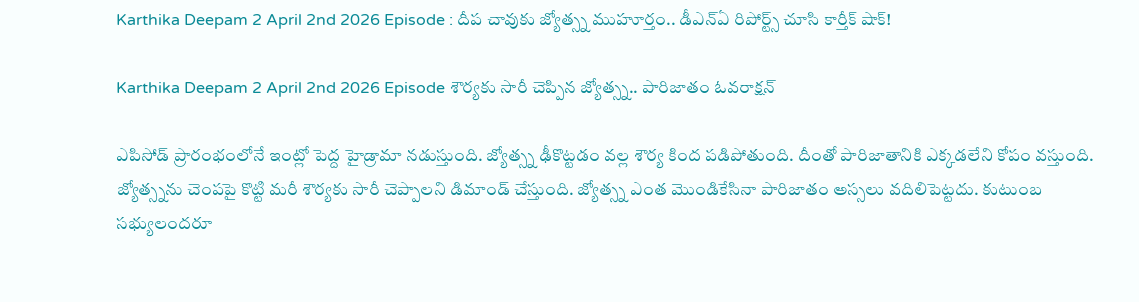Karthika Deepam 2 April 2nd 2026 Episode : దీప చావుకు జ్యోత్స్న ముహూర్తం.. డీఎన్ఏ రిపోర్ట్స్ చూసి కార్తీక్ షాక్!

Karthika Deepam 2 April 2nd 2026 Episode శౌర్యకు సారీ చెప్పిన జ్యోత్స్న.. పారిజాతం ఓవరాక్షన్

ఎపిసోడ్ ప్రారంభంలోనే ఇంట్లో పెద్ద హైడ్రామా నడుస్తుంది. జ్యోత్స్న ఢీకొట్టడం వల్ల శౌర్య కింద పడిపోతుంది. దీంతో పారిజాతానికి ఎక్కడలేని కోపం వస్తుంది. జ్యోత్స్నను చెంపపై కొట్టి మరీ శౌర్యకు సారీ చెప్పాలని డిమాండ్ చేస్తుంది. జ్యోత్స్న ఎంత మొండికేసినా పారిజాతం అస్సలు వదిలిపెట్టదు. కుటుంబ సభ్యులందరూ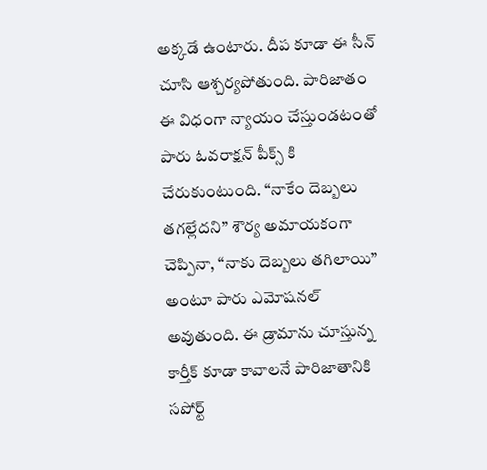అక్కడే ఉంటారు. దీప కూడా ఈ సీన్ చూసి ఆశ్చర్యపోతుంది. పారిజాతం ఈ విధంగా న్యాయం చేస్తుండటంతో పారు ఓవరాక్షన్ పీక్స్ కి చేరుకుంటుంది. “నాకేం దెబ్బలు తగల్లేదని” శౌర్య అమాయకంగా చెప్పినా, “నాకు దెబ్బలు తగిలాయి” అంటూ పారు ఎమోషనల్ అవుతుంది. ఈ డ్రామాను చూస్తున్న కార్తీక్ కూడా కావాలనే పారిజాతానికి సపోర్ట్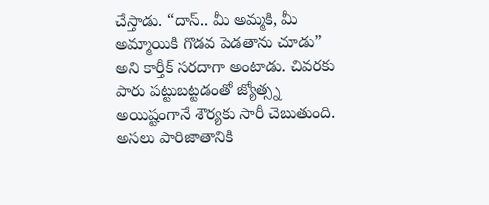చేస్తాడు. “దాస్.. మీ అమ్మకి, మీ అమ్మాయికి గొడవ పెడతాను చూడు” అని కార్తీక్ సరదాగా అంటాడు. చివరకు పారు పట్టుబట్టడంతో జ్యోత్స్న అయిష్టంగానే శౌర్యకు సారీ చెబుతుంది. అసలు పారిజాతానికి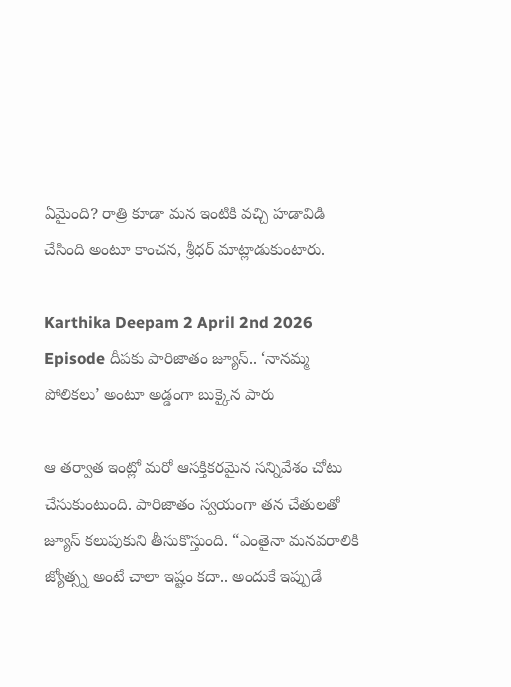ఏమైంది? రాత్రి కూడా మన ఇంటికి వచ్చి హడావిడి చేసింది అంటూ కాంచన, శ్రీధర్ మాట్లాడుకుంటారు.

Karthika Deepam 2 April 2nd 2026 Episode దీపకు పారిజాతం జ్యూస్.. ‘నానమ్మ పోలికలు’ అంటూ అడ్డంగా బుక్కైన పారు

ఆ తర్వాత ఇంట్లో మరో ఆసక్తికరమైన సన్నివేశం చోటు చేసుకుంటుంది. పారిజాతం స్వయంగా తన చేతులతో జ్యూస్ కలుపుకుని తీసుకొస్తుంది. “ఎంతైనా మనవరాలికి జ్యోత్స్న అంటే చాలా ఇష్టం కదా.. అందుకే ఇప్పుడే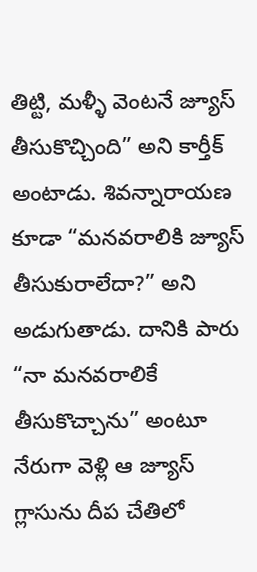తిట్టి, మళ్ళీ వెంటనే జ్యూస్ తీసుకొచ్చింది” అని కార్తీక్ అంటాడు. శివన్నారాయణ కూడా “మనవరాలికి జ్యూస్ తీసుకురాలేదా?” అని అడుగుతాడు. దానికి పారు “నా మనవరాలికే తీసుకొచ్చాను” అంటూ నేరుగా వెళ్లి ఆ జ్యూస్ గ్లాసును దీప చేతిలో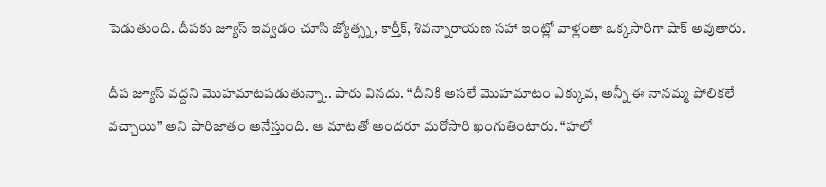పెడుతుంది. దీపకు జ్యూస్ ఇవ్వడం చూసి జ్యోత్స్న, కార్తీక్, శివన్నారాయణ సహా ఇంట్లో వాళ్లంతా ఒక్కసారిగా షాక్ అవుతారు.

దీప జ్యూస్ వద్దని మొహమాటపడుతున్నా.. పారు వినదు. “దీనికి అసలే మొహమాటం ఎక్కువ, అన్నీ ఈ నానమ్మ పోలికలే వచ్చాయి” అని పారిజాతం అనేస్తుంది. ఆ మాటతో అందరూ మరోసారి ఖంగుతింటారు. “హలో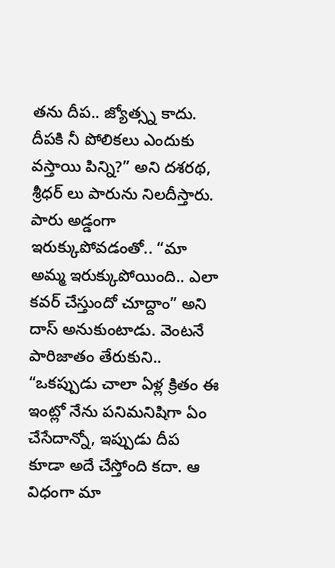తను దీప.. జ్యోత్స్న కాదు. దీపకి నీ పోలికలు ఎందుకు వస్తాయి పిన్ని?” అని దశరథ, శ్రీధర్ లు పారును నిలదీస్తారు. పారు అడ్డంగా ఇరుక్కుపోవడంతో.. “మా అమ్మ ఇరుక్కుపోయింది.. ఎలా కవర్ చేస్తుందో చూద్దాం” అని దాస్ అనుకుంటాడు. వెంటనే పారిజాతం తేరుకుని.. “ఒకప్పుడు చాలా ఏళ్ల క్రితం ఈ ఇంట్లో నేను పనిమనిషిగా ఏం చేసేదాన్నో, ఇప్పుడు దీప కూడా అదే చేస్తోంది కదా. ఆ విధంగా మా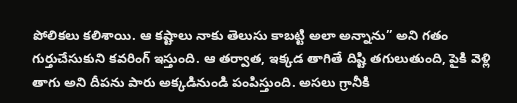పోలికలు కలిశాయి. ఆ కష్టాలు నాకు తెలుసు కాబట్టి అలా అన్నాను” అని గతం గుర్తుచేసుకుని కవరింగ్ ఇస్తుంది. ఆ తర్వాత, ఇక్కడ తాగితే దిష్టి తగులుతుంది, పైకి వెళ్లి తాగు అని దీపను పారు అక్కడినుండి పంపిస్తుంది. అసలు గ్రానీకి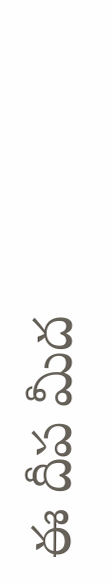ఈ దీప మీద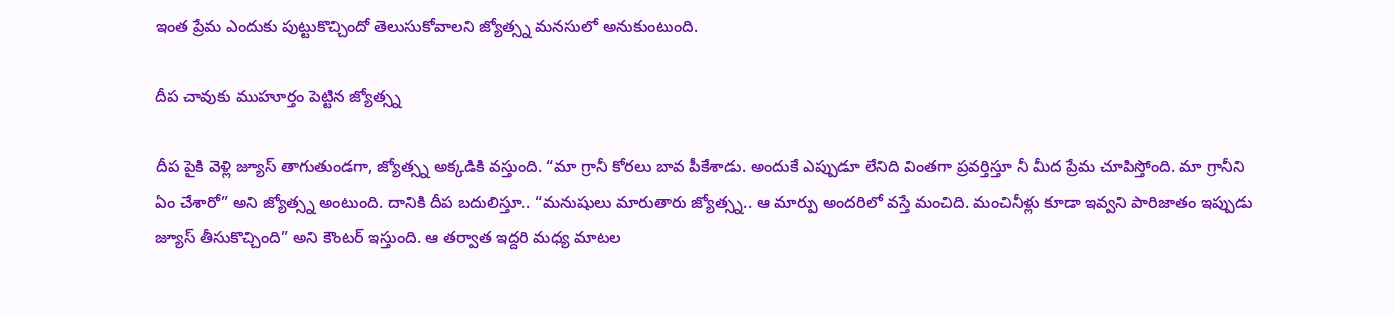ఇంత ప్రేమ ఎందుకు పుట్టుకొచ్చిందో తెలుసుకోవాలని జ్యోత్స్న మనసులో అనుకుంటుంది.

దీప చావుకు ముహూర్తం పెట్టిన జ్యోత్స్న

దీప పైకి వెళ్లి జ్యూస్ తాగుతుండగా, జ్యోత్స్న అక్కడికి వస్తుంది. “మా గ్రానీ కోరలు బావ పీకేశాడు. అందుకే ఎప్పుడూ లేనిది వింతగా ప్రవర్తిస్తూ నీ మీద ప్రేమ చూపిస్తోంది. మా గ్రానీని ఏం చేశారో” అని జ్యోత్స్న అంటుంది. దానికి దీప బదులిస్తూ.. “మనుషులు మారుతారు జ్యోత్స్న.. ఆ మార్పు అందరిలో వస్తే మంచిది. మంచినీళ్లు కూడా ఇవ్వని పారిజాతం ఇప్పుడు జ్యూస్ తీసుకొచ్చింది” అని కౌంటర్ ఇస్తుంది. ఆ తర్వాత ఇద్దరి మధ్య మాటల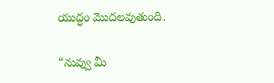యుద్ధం మొదలవుతుంది.

“నువ్వు మీ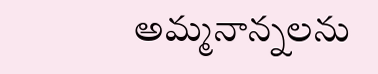అమ్మనాన్నలను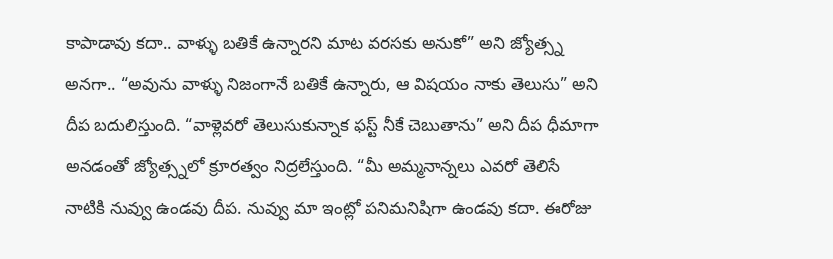కాపాడావు కదా.. వాళ్ళు బతికే ఉన్నారని మాట వరసకు అనుకో” అని జ్యోత్స్న అనగా.. “అవును వాళ్ళు నిజంగానే బతికే ఉన్నారు, ఆ విషయం నాకు తెలుసు” అని దీప బదులిస్తుంది. “వాళ్లెవరో తెలుసుకున్నాక ఫస్ట్ నీకే చెబుతాను” అని దీప ధీమాగా అనడంతో జ్యోత్స్నలో క్రూరత్వం నిద్రలేస్తుంది. “మీ అమ్మనాన్నలు ఎవరో తెలిసే నాటికి నువ్వు ఉండవు దీప. నువ్వు మా ఇంట్లో పనిమనిషిగా ఉండవు కదా. ఈరోజు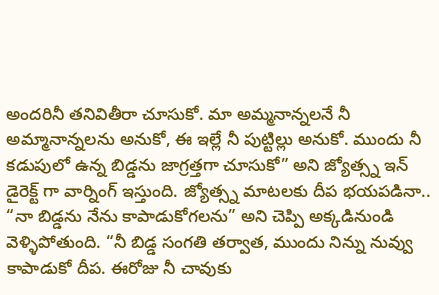అందరినీ తనివితీరా చూసుకో. మా అమ్మనాన్నలనే నీ అమ్మానాన్నలను అనుకో, ఈ ఇల్లే నీ పుట్టిల్లు అనుకో. ముందు నీ కడుపులో ఉన్న బిడ్డను జాగ్రత్తగా చూసుకో” అని జ్యోత్స్న ఇన్ డైరెక్ట్ గా వార్నింగ్ ఇస్తుంది. జ్యోత్స్న మాటలకు దీప భయపడినా.. “నా బిడ్డను నేను కాపాడుకోగలను” అని చెప్పి అక్కడినుండి వెళ్ళిపోతుంది. “నీ బిడ్డ సంగతి తర్వాత, ముందు నిన్ను నువ్వు కాపాడుకో దీప. ఈరోజు నీ చావుకు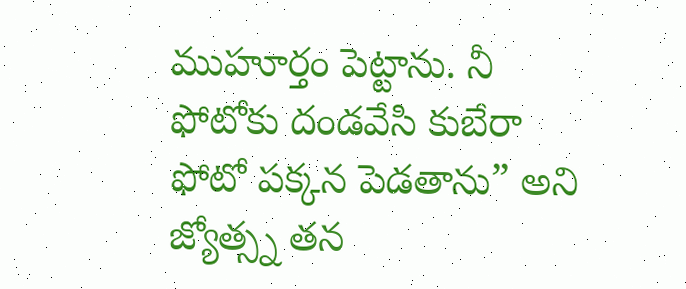ముహూర్తం పెట్టాను. నీ ఫోటోకు దండవేసి కుబేరా ఫోటో పక్కన పెడతాను” అని జ్యోత్స్న తన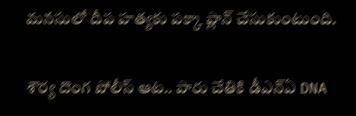మనసులో దీప హత్యకు పక్కా ప్లాన్ చేసుకుంటుంది.

శౌర్య దొంగ పోలీస్ ఆట.. పారు చేతికి డీఎన్ఏ DNA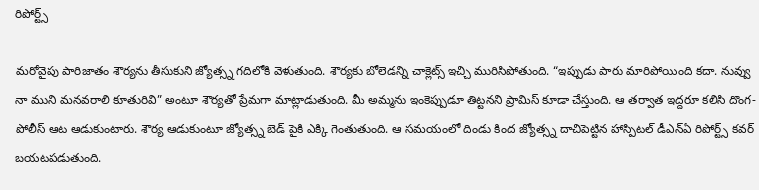రిపోర్ట్స్

మరోవైపు పారిజాతం శౌర్యను తీసుకుని జ్యోత్స్న గదిలోకి వెళుతుంది. శౌర్యకు బోలెడన్ని చాక్లెట్స్ ఇచ్చి మురిసిపోతుంది. “ఇప్పుడు పారు మారిపోయింది కదా. నువ్వు నా ముని మనవరాలి కూతురివి” అంటూ శౌర్యతో ప్రేమగా మాట్లాడుతుంది. మీ అమ్మను ఇంకెప్పుడూ తిట్టనని ప్రామిస్ కూడా చేస్తుంది. ఆ తర్వాత ఇద్దరూ కలిసి దొంగ-పోలీస్ ఆట ఆడుకుంటారు. శౌర్య ఆడుకుంటూ జ్యోత్స్న బెడ్ పైకి ఎక్కి గెంతుతుంది. ఆ సమయంలో దిండు కింద జ్యోత్స్న దాచిపెట్టిన హాస్పిటల్ డీఎన్ఏ రిపోర్ట్స్ కవర్ బయటపడుతుంది.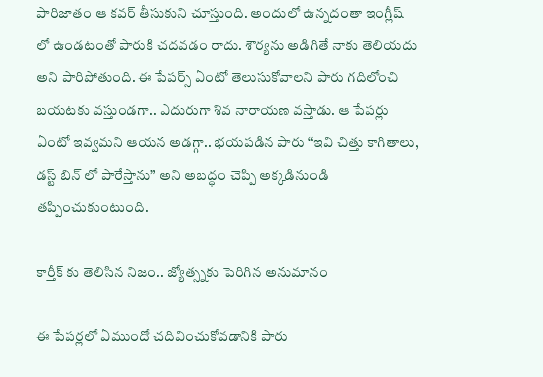పారిజాతం ఆ కవర్ తీసుకుని చూస్తుంది. అందులో ఉన్నదంతా ఇంగ్లీష్ లో ఉండటంతో పారుకి చదవడం రాదు. శౌర్యను అడిగితే నాకు తెలియదు అని పారిపోతుంది. ఈ పేపర్స్ ఏంటో తెలుసుకోవాలని పారు గదిలోంచి బయటకు వస్తుండగా.. ఎదురుగా శివ నారాయణ వస్తాడు. ఆ పేపర్లు ఏంటో ఇవ్వమని ఆయన అడగ్గా.. భయపడిన పారు “ఇవి చిత్తు కాగితాలు, డస్ట్ బిన్ లో పారేస్తాను” అని అబద్ధం చెప్పి అక్కడినుండి తప్పించుకుంటుంది.

కార్తీక్ కు తెలిసిన నిజం.. జ్యోత్స్నకు పెరిగిన అనుమానం

ఈ పేపర్లలో ఏముందో చదివించుకోవడానికి పారు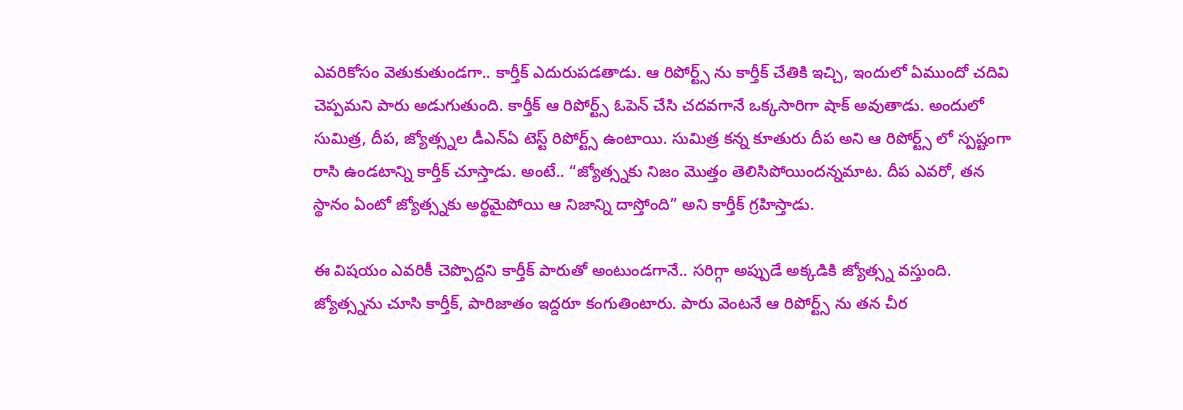ఎవరికోసం వెతుకుతుండగా.. కార్తీక్ ఎదురుపడతాడు. ఆ రిపోర్ట్స్ ను కార్తీక్ చేతికి ఇచ్చి, ఇందులో ఏముందో చదివి చెప్పమని పారు అడుగుతుంది. కార్తీక్ ఆ రిపోర్ట్స్ ఓపెన్ చేసి చదవగానే ఒక్కసారిగా షాక్ అవుతాడు. అందులో సుమిత్ర, దీప, జ్యోత్స్నల డీఎన్ఏ టెస్ట్ రిపోర్ట్స్ ఉంటాయి. సుమిత్ర కన్న కూతురు దీప అని ఆ రిపోర్ట్స్ లో స్పష్టంగా రాసి ఉండటాన్ని కార్తీక్ చూస్తాడు. అంటే.. “జ్యోత్స్నకు నిజం మొత్తం తెలిసిపోయిందన్నమాట. దీప ఎవరో, తన స్థానం ఏంటో జ్యోత్స్నకు అర్థమైపోయి ఆ నిజాన్ని దాస్తోంది” అని కార్తీక్ గ్రహిస్తాడు.

ఈ విషయం ఎవరికీ చెప్పొద్దని కార్తీక్ పారుతో అంటుండగానే.. సరిగ్గా అప్పుడే అక్కడికి జ్యోత్స్న వస్తుంది. జ్యోత్స్నను చూసి కార్తీక్, పారిజాతం ఇద్దరూ కంగుతింటారు. పారు వెంటనే ఆ రిపోర్ట్స్ ను తన చీర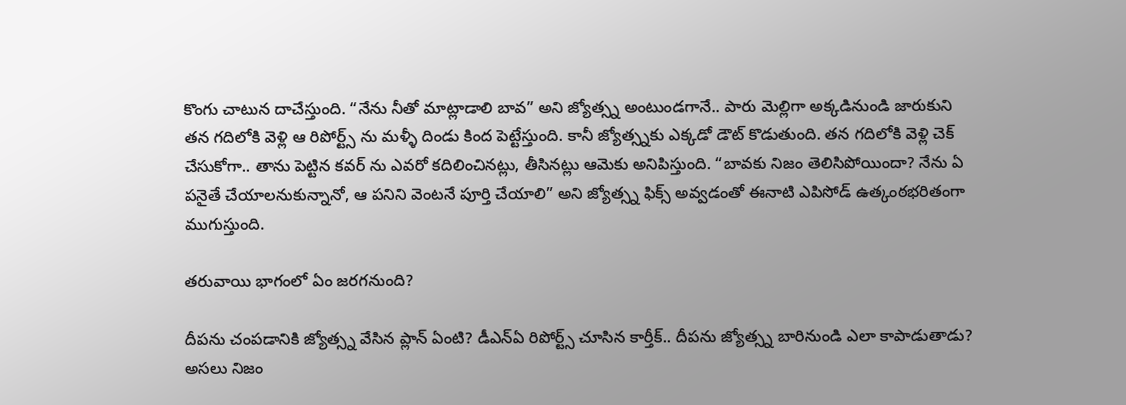కొంగు చాటున దాచేస్తుంది. “నేను నీతో మాట్లాడాలి బావ” అని జ్యోత్స్న అంటుండగానే.. పారు మెల్లిగా అక్కడినుండి జారుకుని తన గదిలోకి వెళ్లి ఆ రిపోర్ట్స్ ను మళ్ళీ దిండు కింద పెట్టేస్తుంది. కానీ జ్యోత్స్నకు ఎక్కడో డౌట్ కొడుతుంది. తన గదిలోకి వెళ్లి చెక్ చేసుకోగా.. తాను పెట్టిన కవర్ ను ఎవరో కదిలించినట్లు, తీసినట్లు ఆమెకు అనిపిస్తుంది. “బావకు నిజం తెలిసిపోయిందా? నేను ఏ పనైతే చేయాలనుకున్నానో, ఆ పనిని వెంటనే పూర్తి చేయాలి” అని జ్యోత్స్న ఫిక్స్ అవ్వడంతో ఈనాటి ఎపిసోడ్ ఉత్కంఠభరితంగా ముగుస్తుంది.

తరువాయి భాగంలో ఏం జరగనుంది?

దీపను చంపడానికి జ్యోత్స్న వేసిన ప్లాన్ ఏంటి? డీఎన్ఏ రిపోర్ట్స్ చూసిన కార్తీక్.. దీపను జ్యోత్స్న బారినుండి ఎలా కాపాడుతాడు? అసలు నిజం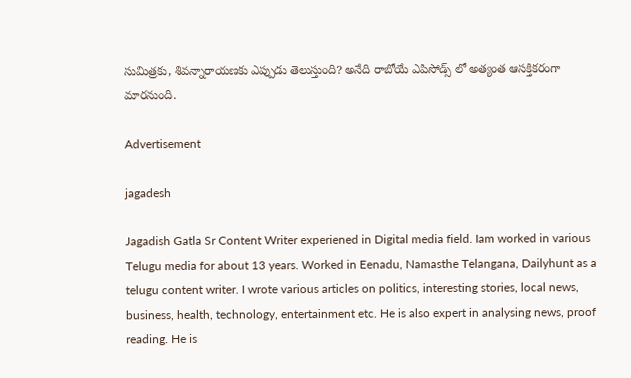సుమిత్రకు, శివన్నారాయణకు ఎప్పుడు తెలుస్తుంది? అనేది రాబోయే ఎపిసోడ్స్ లో అత్యంత ఆసక్తికరంగా మారనుంది.

Advertisement

jagadesh

Jagadish Gatla Sr Content Writer experiened in Digital media field. Iam worked in various Telugu media for about 13 years. Worked in Eenadu, Namasthe Telangana, Dailyhunt as a telugu content writer. I wrote various articles on politics, interesting stories, local news, business, health, technology, entertainment etc. He is also expert in analysing news, proof reading. He is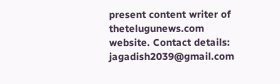present content writer of thetelugunews.com website. Contact details: jagadish2039@gmail.com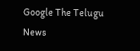Google The Telugu News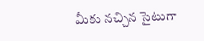మీకు నచ్చిన సైటుగా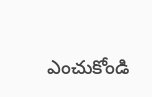ఎంచుకోండి